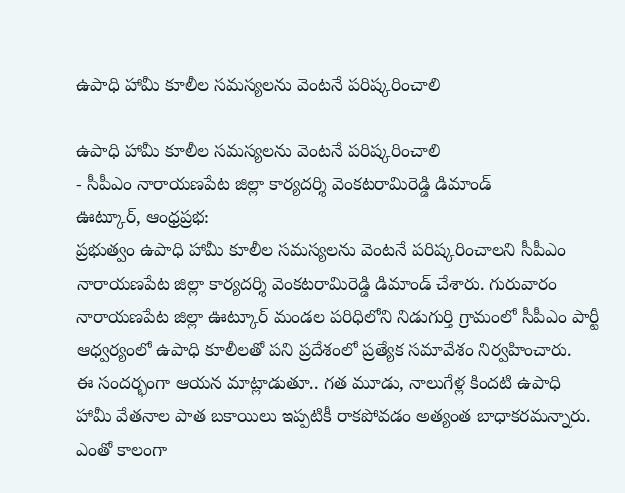ఉపాధి హామీ కూలీల సమస్యలను వెంటనే పరిష్కరించాలి

ఉపాధి హామీ కూలీల సమస్యలను వెంటనే పరిష్కరించాలి
- సీపీఎం నారాయణపేట జిల్లా కార్యదర్శి వెంకటరామిరెడ్డి డిమాండ్
ఊట్కూర్, ఆంధ్రప్రభ:
ప్రభుత్వం ఉపాధి హామీ కూలీల సమస్యలను వెంటనే పరిష్కరించాలని సీపీఎం నారాయణపేట జిల్లా కార్యదర్శి వెంకటరామిరెడ్డి డిమాండ్ చేశారు. గురువారం నారాయణపేట జిల్లా ఊట్కూర్ మండల పరిధిలోని నిడుగుర్తి గ్రామంలో సీపీఎం పార్టీ ఆధ్వర్యంలో ఉపాధి కూలీలతో పని ప్రదేశంలో ప్రత్యేక సమావేశం నిర్వహించారు.
ఈ సందర్భంగా ఆయన మాట్లాడుతూ.. గత మూడు, నాలుగేళ్ల కిందటి ఉపాధి హామీ వేతనాల పాత బకాయిలు ఇప్పటికీ రాకపోవడం అత్యంత బాధాకరమన్నారు. ఎంతో కాలంగా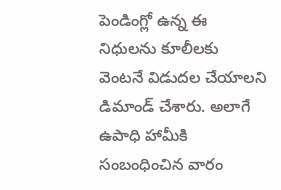పెండింగ్లో ఉన్న ఈ నిధులను కూలీలకు వెంటనే విడుదల చేయాలని డిమాండ్ చేశారు. అలాగే ఉపాధి హామీకి సంబంధించిన వారం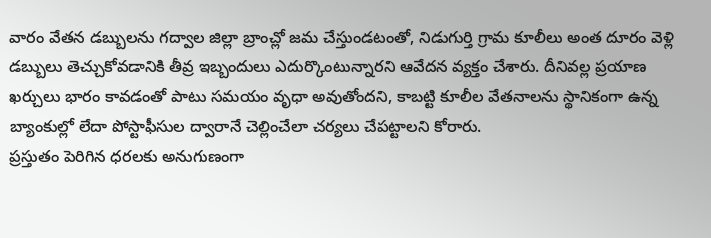వారం వేతన డబ్బులను గద్వాల జిల్లా బ్రాంచ్లో జమ చేస్తుండటంతో, నిడుగుర్తి గ్రామ కూలీలు అంత దూరం వెళ్లి డబ్బులు తెచ్చుకోవడానికి తీవ్ర ఇబ్బందులు ఎదుర్కొంటున్నారని ఆవేదన వ్యక్తం చేశారు. దీనివల్ల ప్రయాణ ఖర్చులు భారం కావడంతో పాటు సమయం వృధా అవుతోందని, కాబట్టి కూలీల వేతనాలను స్థానికంగా ఉన్న బ్యాంకుల్లో లేదా పోస్టాఫీసుల ద్వారానే చెల్లించేలా చర్యలు చేపట్టాలని కోరారు.
ప్రస్తుతం పెరిగిన ధరలకు అనుగుణంగా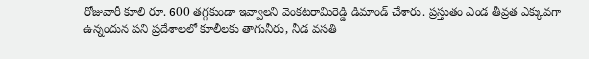రోజువారీ కూలి రూ. 600 తగ్గకుండా ఇవ్వాలని వెంకటరామిరెడ్డి డిమాండ్ చేశారు. ప్రస్తుతం ఎండ తీవ్రత ఎక్కువగా ఉన్నందున పని ప్రదేశాలలో కూలీలకు తాగునీరు, నీడ వసతి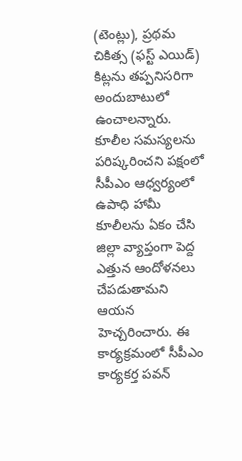(టెంట్లు), ప్రథమ చికిత్స (ఫస్ట్ ఎయిడ్) కిట్లను తప్పనిసరిగా అందుబాటులో ఉంచాలన్నారు. కూలీల సమస్యలను పరిష్కరించని పక్షంలో సీపీఎం ఆధ్వర్యంలో ఉపాధి హామీ కూలీలను ఏకం చేసి జిల్లా వ్యాప్తంగా పెద్ద ఎత్తున ఆందోళనలు చేపడుతామని ఆయన హెచ్చరించారు. ఈ కార్యక్రమంలో సీపీఎం కార్యకర్త పవన్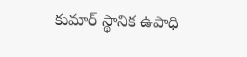కుమార్ స్థానిక ఉపాధి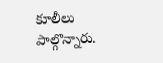కూలీలు పాల్గొన్నారు.